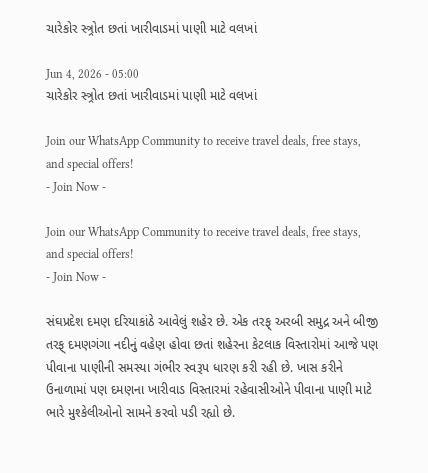ચારેકોર સ્ત્ર્રોત છતાં ખારીવાડમાં પાણી માટે વલખાં

Jun 4, 2026 - 05:00
ચારેકોર સ્ત્ર્રોત છતાં ખારીવાડમાં પાણી માટે વલખાં

Join our WhatsApp Community to receive travel deals, free stays, and special offers!
- Join Now -

Join our WhatsApp Community to receive travel deals, free stays, and special offers!
- Join Now -

સંઘપ્રદેશ દમણ દરિયાકાંઠે આવેલું શહેર છે. એક તરફ્ અરબી સમુદ્ર અને બીજી તરફ્ દમણગંગા નદીનું વહેણ હોવા છતાં શહેરના કેટલાક વિસ્તારોમાં આજે પણ પીવાના પાણીની સમસ્યા ગંભીર સ્વરૂપ ધારણ કરી રહી છે. ખાસ કરીને ઉનાળામાં પણ દમણના ખારીવાડ વિસ્તારમાં રહેવાસીઓને પીવાના પાણી માટે ભારે મુશ્કેલીઓનો સામને કરવો પડી રહ્યો છે.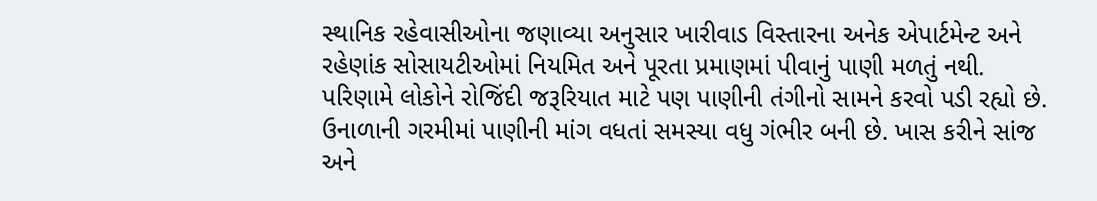સ્થાનિક રહેવાસીઓના જણાવ્યા અનુસાર ખારીવાડ વિસ્તારના અનેક એપાર્ટમેન્ટ અને રહેણાંક સોસાયટીઓમાં નિયમિત અને પૂરતા પ્રમાણમાં પીવાનું પાણી મળતું નથી. પરિણામે લોકોને રોજિંદી જરૂરિયાત માટે પણ પાણીની તંગીનો સામને કરવો પડી રહ્યો છે. ઉનાળાની ગરમીમાં પાણીની માંગ વધતાં સમસ્યા વધુ ગંભીર બની છે. ખાસ કરીને સાંજ અને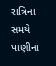રાત્રિના સમયે પાણીના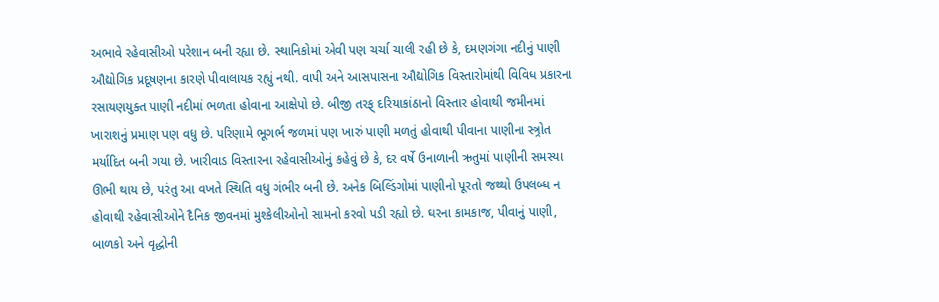અભાવે રહેવાસીઓ પરેશાન બની રહ્યા છે. સ્થાનિકોમાં એવી પણ ચર્ચા ચાલી રહી છે કે, દમણગંગા નદીનું પાણી ઔદ્યોગિક પ્રદૂષણના કારણે પીવાલાયક રહ્યું નથી. વાપી અને આસપાસના ઔદ્યોગિક વિસ્તારોમાંથી વિવિધ પ્રકારના રસાયણયુક્ત પાણી નદીમાં ભળતા હોવાના આક્ષેપો છે. બીજી તરફ્ દરિયાકાંઠાનો વિસ્તાર હોવાથી જમીનમાં ખારાશનું પ્રમાણ પણ વધુ છે. પરિણામે ભૂગર્ભ જળમાં પણ ખારું પાણી મળતું હોવાથી પીવાના પાણીના સ્ત્ર્રોત મર્યાદિત બની ગયા છે. ખારીવાડ વિસ્તારના રહેવાસીઓનું કહેવું છે કે, દર વર્ષે ઉનાળાની ઋતુમાં પાણીની સમસ્યા ઊભી થાય છે, પરંતુ આ વખતે સ્થિતિ વધુ ગંભીર બની છે. અનેક બિલ્ડિંગોમાં પાણીનો પૂરતો જથ્થો ઉપલબ્ધ ન હોવાથી રહેવાસીઓને દૈનિક જીવનમાં મુશ્કેલીઓનો સામનો કરવો પડી રહ્યો છે. ઘરના કામકાજ, પીવાનું પાણી, બાળકો અને વૃદ્ધોની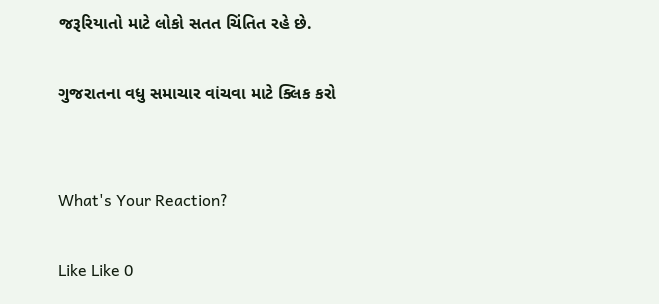જરૂરિયાતો માટે લોકો સતત ચિંતિત રહે છે.

ગુજરાતના વધુ સમાચાર વાંચવા માટે ક્લિક કરો


What's Your Reaction?

Like Like 0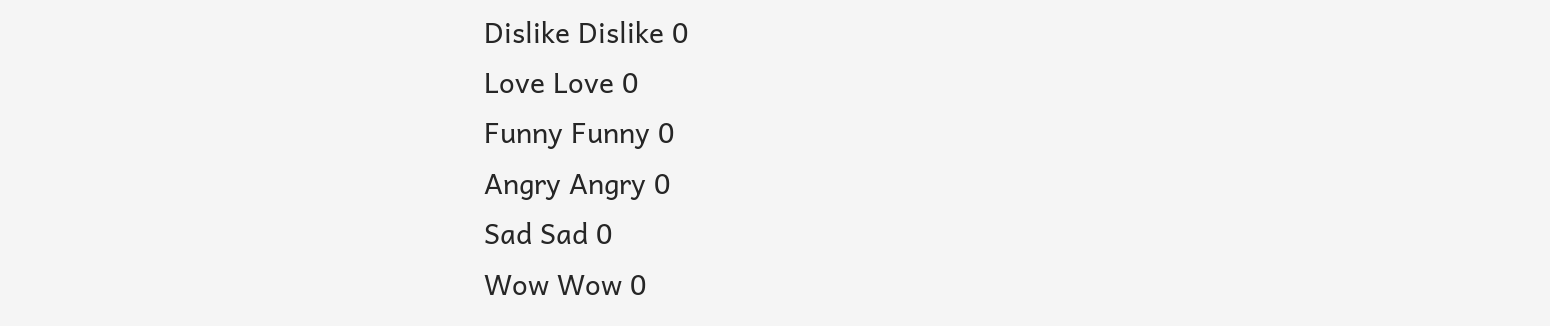Dislike Dislike 0
Love Love 0
Funny Funny 0
Angry Angry 0
Sad Sad 0
Wow Wow 0